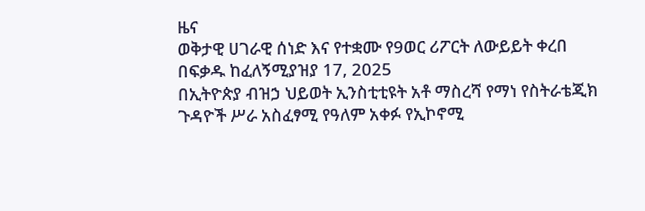ዜና
ወቅታዊ ሀገራዊ ሰነድ እና የተቋሙ የ9ወር ሪፖርት ለውይይት ቀረበ
በፍቃዱ ከፈለኝሚያዝያ 17, 2025
በኢትዮጵያ ብዝኃ ህይወት ኢንስቲቲዩት አቶ ማስረሻ የማነ የስትራቴጂክ ጉዳዮች ሥራ አስፈፃሚ የዓለም አቀፉ የኢኮኖሚ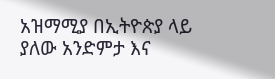አዝማሚያ በኢትዮጵያ ላይ ያለው አንድምታ እና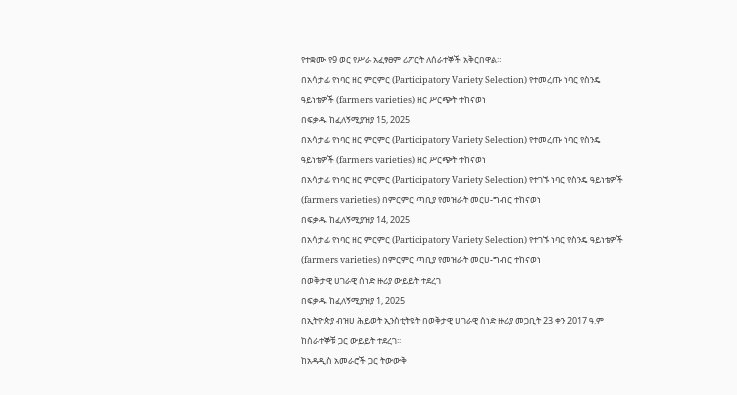የተቋሙ የ9 ወር የሥራ አፈፃፀም ሪፖርት ለሰራተኞች አቅርበዋል።
በአሳታፊ የነባር ዘር ምርምር (Participatory Variety Selection) የተመረጡ ነባር የስንዴ ዓይነቴዎች (farmers varieties) ዘር ሥርጭት ተከናወነ
በፍቃዱ ከፈለኝሚያዝያ 15, 2025
በአሳታፊ የነባር ዘር ምርምር (Participatory Variety Selection) የተመረጡ ነባር የስንዴ ዓይነቴዎች (farmers varieties) ዘር ሥርጭት ተከናወነ
በአሳታፊ የነባር ዘር ምርምር (Participatory Variety Selection) የተገኙ ነባር የስንዴ ዓይነቴዎች (farmers varieties) በምርምር ጣቢያ የመዝራት መርሀ-ግብር ተከናወነ
በፍቃዱ ከፈለኝሚያዝያ 14, 2025
በአሳታፊ የነባር ዘር ምርምር (Participatory Variety Selection) የተገኙ ነባር የስንዴ ዓይነቴዎች (farmers varieties) በምርምር ጣቢያ የመዝራት መርሀ-ግብር ተከናወነ
በወቅታዊ ሀገራዊ ሰነድ ዙሪያ ውይይት ተደረገ
በፍቃዱ ከፈለኝሚያዝያ 1, 2025
በኢትዮጵያ ብዝሀ ሕይወት ኢንስቲትዩት በወቅታዊ ሀገራዊ ሰነድ ዙሪያ መጋቢት 23 ቀን 2017 ዓ.ም ከሰራተኞቹ ጋር ውይይት ተደረገ፡፡
ከአዳዲስ አመራሮች ጋር ትውውቅ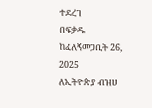ተደረገ
በፍቃዱ ከፈለኝመጋቢት 26, 2025
ለኢትዮጵያ ብዝሀ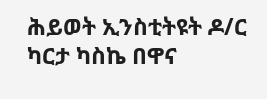ሕይወት ኢንስቲትዩት ዶ/ር ካርታ ካስኬ በዋና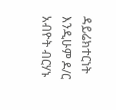ዳይሬክተርነት እንዲሁም ዶ/ር አብዮት ብርሃኑ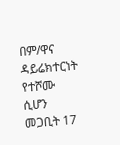በም/ዋና ዳይሬክተርነት የተሾሙ ሲሆን መጋቢት 17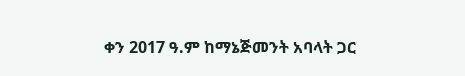ቀን 2017 ዓ.ም ከማኔጅመንት አባላት ጋር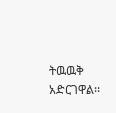ትዉዉቅ አድርገዋል፡፡